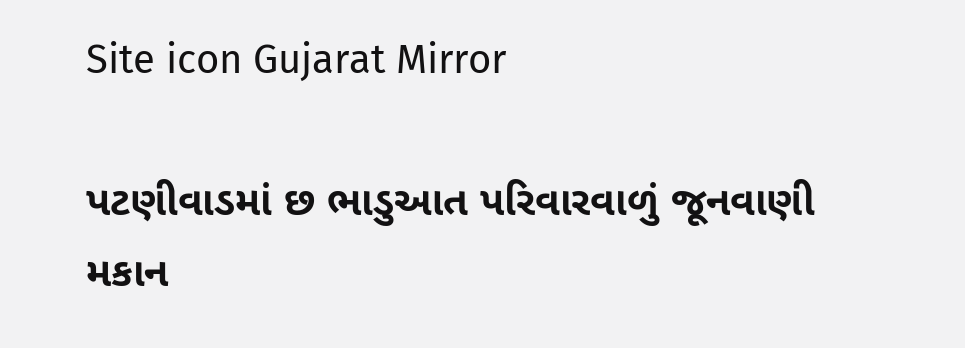Site icon Gujarat Mirror

પટણીવાડમાં છ ભાડુઆત પરિવારવાળું જૂનવાણી મકાન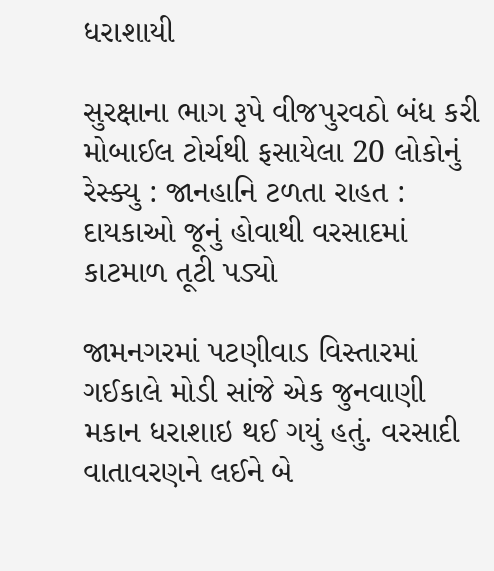ધરાશાયી

સુરક્ષાના ભાગ રૂપે વીજપુરવઠો બંધ કરી મોબાઈલ ટોર્ચથી ફસાયેલા 20 લોકોનું રેસ્ક્યુ : જાનહાનિ ટળતા રાહત : દાયકાઓ જૂનું હોવાથી વરસાદમાં કાટમાળ તૂટી પડ્યો

જામનગરમાં પટણીવાડ વિસ્તારમાં ગઈકાલે મોડી સાંજે એક જુનવાણી મકાન ધરાશાઇ થઈ ગયું હતું. વરસાદી વાતાવરણને લઈને બે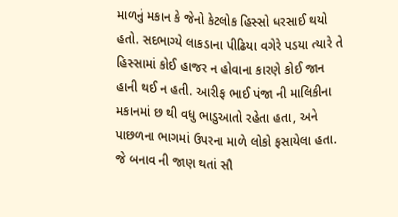માળનું મકાન કે જેનો કેટલોક હિસ્સો ધરસાઈ થયો હતો. સદભાગ્યે લાકડાના પીઢિયા વગેરે પડયા ત્યારે તે હિસ્સામાં કોઈ હાજર ન હોવાના કારણે કોઈ જાન હાની થઈ ન હતી. આરીફ ભાઈ પંજા ની માલિકીના મકાનમાં છ થી વધુ ભાડુઆતો રહેતા હતા, અને પાછળના ભાગમાં ઉપરના માળે લોકો ફસાયેલા હતા. જે બનાવ ની જાણ થતાં સૌ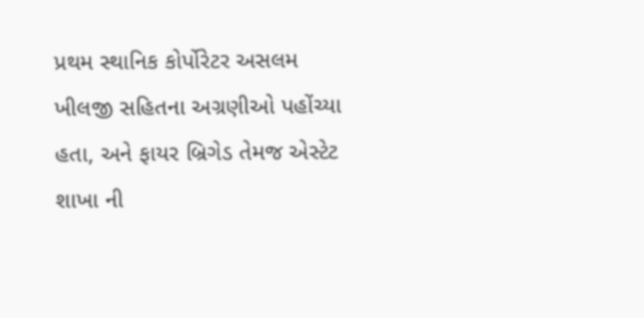પ્રથમ સ્થાનિક કોર્પોરેટર અસલમ ખીલજી સહિતના અગ્રણીઓ પહોંચ્યા હતા, અને ફાયર બ્રિગેડ તેમજ એસ્ટેટ શાખા ની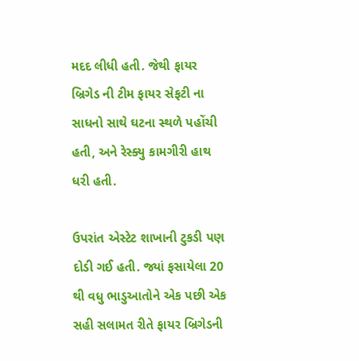મદદ લીધી હતી. જેથી ફાયર બ્રિગેડ ની ટીમ ફાયર સેફટી ના સાધનો સાથે ઘટના સ્થળે પહોંચી હતી, અને રેસ્ક્યુ કામગીરી હાથ ધરી હતી.

ઉપરાંત એસ્ટેટ શાખાની ટુકડી પણ દોડી ગઈ હતી. જ્યાં ફસાયેલા 20 થી વધુ ભાડુઆતોને એક પછી એક સહી સલામત રીતે ફાયર બ્રિગેડની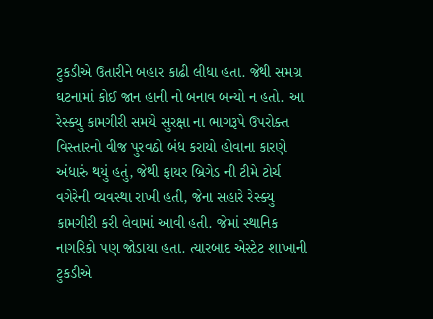ટુકડીએ ઉતારીને બહાર કાઢી લીધા હતા. જેથી સમગ્ર ઘટનામાં કોઈ જાન હાની નો બનાવ બન્યો ન હતો. આ રેસ્ક્યુ કામગીરી સમયે સુરક્ષા ના ભાગરૂપે ઉપરોક્ત વિસ્તારનો વીજ પુરવઠો બંધ કરાયો હોવાના કારણે અંધારું થયું હતું, જેથી ફાયર બ્રિગેડ ની ટીમે ટોર્ચ વગેરેની વ્યવસ્થા રાખી હતી, જેના સહારે રેસ્ક્યુ કામગીરી કરી લેવામાં આવી હતી. જેમાં સ્થાનિક નાગરિકો પણ જોડાયા હતા. ત્યારબાદ એસ્ટેટ શાખાની ટુકડીએ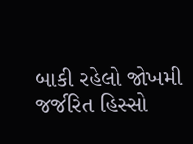બાકી રહેલો જોખમી જર્જરિત હિસ્સો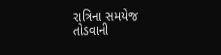રાત્રિના સમયેજ તોડવાની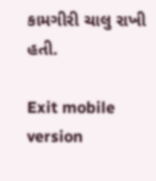કામગીરી ચાલુ રાખી હતી.

Exit mobile version